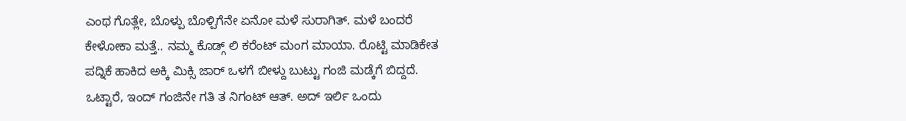ಎಂಥ ಗೊತ್ಲೇ, ಬೊಳ್ಪು ಬೊಳ್ಪಿಗೆನೇ ಏನೋ ಮಳೆ ಸುರಾಗಿತ್. ಮಳೆ ಬಂದರೆ ಕೇಳೋಕಾ ಮತ್ತೆ.. ನಮ್ಮ ಕೊಡ್ಗ್ ಲಿ ಕರೆಂಟ್ ಮಂಗ ಮಾಯಾ. ರೊಟ್ಟಿ ಮಾಡಿಕೇತ ಪದ್ನಿಕೆ ಹಾಕಿದ ಅಕ್ಕಿ ಮಿಕ್ಸಿ ಜಾರ್ ಒಳಗೆ ಬೀಳ್ದು ಬುಟ್ಟು ಗಂಜಿ ಮಡ್ಕೆಗೆ ಬಿದ್ದದೆ. ಒಟ್ಟಾರೆ, ಇಂದ್ ಗಂಜಿನೇ ಗತಿ ತ ನಿಗಂಟ್ ಆತ್. ಅದ್ ಇರ್ಲಿ ಒಂದು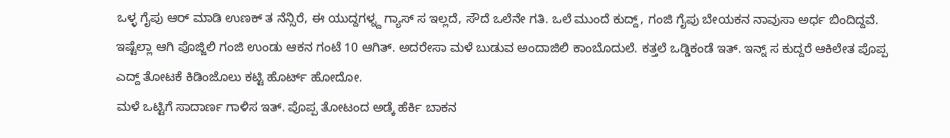ಒಳ್ಳ ಗೈಪು ಆರ್ ಮಾಡಿ ಉಣಕ್ ತ ನೆನ್ಸಿರೆ, ಈ ಯುದ್ದಗಳ್ನ್ದ ಗ್ಯಾಸ್ ಸ ಇಲ್ಲದೆ, ಸೌದೆ ಒಲೆನೇ ಗತಿ. ಒಲೆ ಮುಂದೆ ಕುದ್ದ್, ಗಂಜಿ ಗೈಪು ಬೇಯಕನ ನಾವುಸಾ ಅರ್ಧ ಬಿಂದಿದ್ದವೆ.
ಇಷ್ಟೆಲ್ಲಾ ಆಗಿ ಪೊಜ್ಜಿಲಿ ಗಂಜಿ ಉಂಡು ಆಕನ ಗಂಟೆ 10 ಆಗಿತ್. ಅದರೇಸಾ ಮಳೆ ಬುಡುವ ಅಂದಾಜಿಲಿ ಕಾಂಬೊದುಲೆ. ಕತ್ತಲೆ ಒಡ್ಡಿಕಂಡೆ ಇತ್. ಇನ್ನ್ ಸ ಕುದ್ದರೆ ಆಕಿಲೇತ ಪೊಪ್ಪ ಎದ್ದ್ ತೋಟಕೆ ಕಿಡಿಂಜೊಲು ಕಟ್ಟಿ ಹೊರ್ಟ್ ಹೋದೋ.
ಮಳೆ ಒಟ್ಟಿಗೆ ಸಾದಾರ್ಣ ಗಾಳಿಸ ಇತ್. ಪೊಪ್ಪ ತೋಟಂದ ಅಡ್ಕೆ ಹೆರ್ಕಿ ಬಾಕನ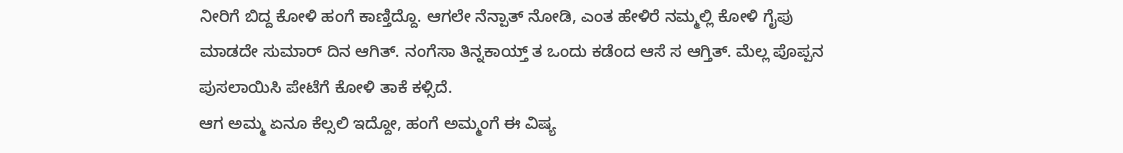ನೀರಿಗೆ ಬಿದ್ದ ಕೋಳಿ ಹಂಗೆ ಕಾಣ್ತಿದ್ದೊ. ಆಗಲೇ ನೆನ್ಪಾತ್ ನೋಡಿ, ಎಂತ ಹೇಳಿರೆ ನಮ್ಮಲ್ಲಿ ಕೋಳಿ ಗೈಪು ಮಾಡದೇ ಸುಮಾರ್ ದಿನ ಆಗಿತ್. ನಂಗೆಸಾ ತಿನ್ನಕಾಯ್ತ್ ತ ಒಂದು ಕಡೆಂದ ಆಸೆ ಸ ಆಗ್ತಿತ್. ಮೆಲ್ಲ ಪೊಪ್ಪನ ಪುಸಲಾಯಿಸಿ ಪೇಟೆಗೆ ಕೋಳಿ ತಾಕೆ ಕಳ್ಸಿದೆ.
ಆಗ ಅಮ್ಮ ಏನೂ ಕೆಲ್ಸಲಿ ಇದ್ದೋ, ಹಂಗೆ ಅಮ್ಮಂಗೆ ಈ ವಿಷ್ಯ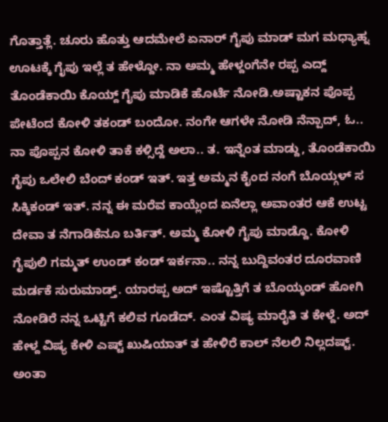ಗೊತ್ತಾತ್ಲೆ. ಚೂರು ಹೊತ್ತು ಆದಮೇಲೆ ಏನಾರ್ ಗೈಪು ಮಾಡ್ ಮಗ ಮಧ್ಯಾಹ್ನ ಊಟಕ್ಕೆ ಗೈಪು ಇಲ್ಲೆ ತ ಹೇಳ್ದೋ. ನಾ ಅಮ್ಮ ಹೇಳ್ದಂಗೆನೇ ರಪ್ಪ ಎದ್ದ್ ತೊಂಡೆಕಾಯಿ ಕೊಯ್ದ್ ಗೈಪು ಮಾಡಿಕೆ ಹೊರ್ಟೆ ನೋಡಿ.ಅಷ್ಟಾಕನ ಪೊಪ್ಪ ಪೇಟೆಂದ ಕೋಳಿ ತಕಂಡ್ ಬಂದೋ. ನಂಗೇ ಆಗಳೇ ನೋಡಿ ನೆನ್ಪಾದ್, ಓ.. ನಾ ಪೊಪ್ಪನ ಕೋಳಿ ತಾಕೆ ಕಳ್ಸಿದ್ದೆ ಅಲಾ.. ತ. ಇನ್ನೆಂತ ಮಾಡ್ದು, ತೊಂಡೆಕಾಯಿ ಗೈಪು ಒಲೇಲಿ ಬೆಂದ್ ಕಂಡ್ ಇತ್. ಇತ್ತ ಅಮ್ಮನ ಕೈಂದ ನಂಗೆ ಬೊಯ್ಗಳ್ ಸ ಸಿಕ್ಕಿಕಂಡ್ ಇತ್. ನನ್ನ ಈ ಮರೆವ ಕಾಯ್ಲೆಂದ ಏನೆಲ್ಲಾ ಅವಾಂತರ ಆಕೆ ಉಟ್ಟ ದೇವಾ ತ ನೆಗಾಡಿಕೆನೂ ಬರ್ತಿತ್. ಅಮ್ಮ ಕೋಳಿ ಗೈಪು ಮಾಡ್ದೊ. ಕೋಳಿ ಗೈಪುಲಿ ಗಮ್ಮತ್ ಉಂಡ್ ಕಂಡ್ ಇರ್ಕನಾ.. ನನ್ನ ಬುದ್ದಿವಂತರ ದೂರವಾಣಿ ಮರ್ಡಕೆ ಸುರುಮಾಡ್ತ್. ಯಾರಪ್ಪ ಅದ್ ಇಷ್ಟೊತ್ತಿಗೆ ತ ಬೊಯ್ಕಂಡ್ ಹೋಗಿ ನೋಡಿರೆ ನನ್ನ ಒಟ್ಟಿಗೆ ಕಲಿವ ಗೂಡೆದ್. ಎಂತ ವಿಷ್ಯ ಮಾರೈತಿ ತ ಕೇಳ್ದೆ. ಅದ್ ಹೇಳ್ದ ವಿಷ್ಯ ಕೇಳಿ ಎಷ್ಟ್ ಖುಷಿಯಾತ್ ತ ಹೇಳಿರೆ ಕಾಲ್ ನೆಲಲಿ ನಿಲ್ಲದಷ್ಟ್. ಅಂತಾ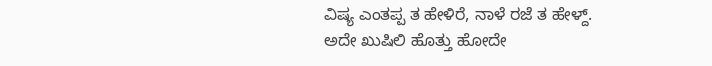ವಿಷ್ಯ ಎಂತಪ್ಪ ತ ಹೇಳಿರೆ, ನಾಳೆ ರಜೆ ತ ಹೇಳ್ದ್. ಅದೇ ಖುಷಿಲಿ ಹೊತ್ತು ಹೋದೇ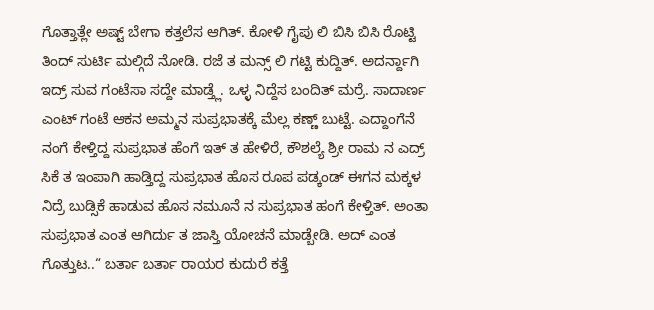ಗೊತ್ತಾತ್ಲೇ ಅಷ್ಟ್ ಬೇಗಾ ಕತ್ತಲೆಸ ಆಗಿತ್. ಕೋಳಿ ಗೈಪು ಲಿ ಬಿಸಿ ಬಿಸಿ ರೊಟ್ಟಿ ತಿಂದ್ ಸುರ್ಟಿ ಮಲ್ಗಿದೆ ನೋಡಿ. ರಜೆ ತ ಮನ್ಸ್ ಲಿ ಗಟ್ಟಿ ಕುದ್ದಿತ್. ಅದರ್ನ್ದಾಗಿ ಇದ್ರ್ ಸುವ ಗಂಟೆಸಾ ಸದ್ದೇ ಮಾಡ್ತ್ಲೆ. ಒಳ್ಳ ನಿದ್ದೆಸ ಬಂದಿತ್ ಮರ್ರೆ. ಸಾದಾರ್ಣ ಎಂಟ್ ಗಂಟೆ ಆಕನ ಅಮ್ಮನ ಸುಪ್ರಭಾತಕ್ಕೆ ಮೆಲ್ಲ ಕಣ್ಣ್ ಬುಟ್ಟೆ. ಎದ್ದಾಂಗೆನೆ ನಂಗೆ ಕೇಳ್ತಿದ್ದ ಸುಪ್ರಭಾತ ಹೆಂಗೆ ಇತ್ ತ ಹೇಳಿರೆ, ಕೌಶಲ್ಯೆ ಶ್ರೀ ರಾಮ ನ ಎದ್ರ್ ಸಿಕೆ ತ ಇಂಪಾಗಿ ಹಾಡ್ತಿದ್ದ ಸುಪ್ರಭಾತ ಹೊಸ ರೂಪ ಪಡ್ಕಂಡ್ ಈಗನ ಮಕ್ಕಳ ನಿದ್ರೆ ಬುಡ್ಸಿಕೆ ಹಾಡುವ ಹೊಸ ನಮೂನೆ ನ ಸುಪ್ರಭಾತ ಹಂಗೆ ಕೇಳ್ತಿತ್. ಅಂತಾ ಸುಪ್ರಭಾತ ಎಂತ ಆಗಿರ್ದು ತ ಜಾಸ್ತಿ ಯೋಚನೆ ಮಾಡ್ಬೇಡಿ. ಅದ್ ಎಂತ ಗೊತ್ತುಟ..“ ಬರ್ತಾ ಬರ್ತಾ ರಾಯರ ಕುದುರೆ ಕತ್ತೆ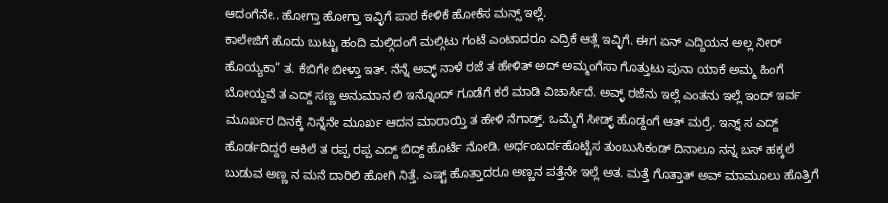ಆದಂಗೆನೇ.. ಹೋಗ್ತಾ ಹೋಗ್ತಾ ಇವ್ಳಿಗೆ ಪಾಠ ಕೇಳಿಕೆ ಹೋಕೆಸ ಮನ್ಸ್ ಇಲ್ಲೆ.
ಕಾಲೇಜಿಗೆ ಹೊದು ಬುಟ್ಟು ಹಂದಿ ಮಲ್ಗಿದಂಗೆ ಮಲ್ಗಿಟು ಗಂಟೆ ಎಂಟಾದರೂ ಎದ್ರಿಕೆ ಆತ್ಲೆ ಇವ್ಳಿಗೆ. ಈಗ ಏನ್ ಎದ್ದಿಯನ ಅಲ್ಲ ನೀರ್ ಹೊಯ್ಯಕಾ” ತ. ಕೆಬಿಗೇ ಬೀಳ್ತಾ ಇತ್. ನೆನ್ನೆ ಅವ್ಳ್ ನಾಳೆ ರಜೆ ತ ಹೇಳಿತ್ ಅದ್ ಅಮ್ಮಂಗೆಸಾ ಗೊತ್ತುಟು ಪುನಾ ಯಾಕೆ ಅಮ್ಮ ಹಿಂಗೆ ಬೋಯ್ದವೆ ತ ಎದ್ದ್ ಸಣ್ಣ ಅನುಮಾನ ಲಿ ಇನ್ನೊಂದ್ ಗೂಡೆಗೆ ಕರೆ ಮಾಡಿ ವಿಚಾರ್ಸಿದೆ. ಅವ್ಳ್ ರಜೆನು ಇಲ್ಲೆ ಎಂತನು ಇಲ್ಲೆ ಇಂದ್ ಇರ್ವ ಮೂರ್ಖರ ದಿನಕ್ಕೆ ನಿನ್ನೆನೇ ಮೂರ್ಖ ಆದನ ಮಾರಾಯ್ತಿ ತ ಹೇಳಿ ನೆಗಾಡ್ತ್. ಒಮ್ಮೆಗೆ ಸೀಡ್ಳ್ ಹೊಡ್ದಂಗೆ ಆತ್ ಮರ್ರೆ. ಇನ್ನ್ ಸ ಎದ್ದ್ ಹೊರ್ಡದಿದ್ದರೆ ಆಕಿಲೆ ತ ರಪ್ಪ ರಪ್ಪ ಎದ್ದ್ ಬಿದ್ದ್ ಹೊರ್ಟೆ ನೋಡಿ. ಅರ್ಧಂಬರ್ದಹೊಟ್ಟೆಸ ತುಂಬುಸಿಕಂಡ್ ದಿನಾಲೂ ನನ್ನ ಬಸ್ ಹಕ್ಕಲೆ ಬುಡುವ ಅಣ್ಣ ನ ಮನೆ ದಾರಿಲಿ ಹೋಗಿ ನಿತ್ತೆ. ಎಷ್ಟ್ ಹೊತ್ತಾದರೂ ಅಣ್ಣನ ಪತ್ತೆನೇ ಇಲ್ಲೆ ಅತ. ಮತ್ತೆ ಗೊತ್ತಾತ್ ಅವ್ ಮಾಮೂಲು ಹೊತ್ತಿಗೆ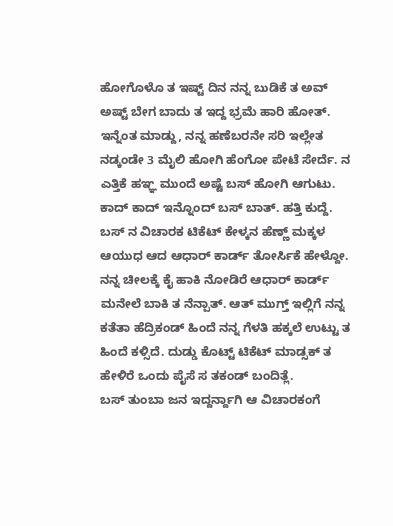ಹೋಗೊಳೊ ತ ಇಷ್ಟ್ ದಿನ ನನ್ನ ಬುಡಿಕೆ ತ ಅವ್ ಅಷ್ಟ್ ಬೇಗ ಬಾದು ತ ಇದ್ದ ಭ್ರಮೆ ಹಾರಿ ಹೋತ್. ಇನ್ನೆಂತ ಮಾಡ್ದು, ನನ್ನ ಹಣೆಬರನೇ ಸರಿ ಇಲ್ಲೇತ ನಡ್ಕಂಡೇ 3 ಮೈಲಿ ಹೋಗಿ ಹೆಂಗೋ ಪೇಟೆ ಸೇರ್ದೆ. ನ ಎತ್ತಿಕೆ ಹಞ್ಞ ಮುಂದೆ ಅಷ್ಟೆ ಬಸ್ ಹೋಗಿ ಆಗುಟು. ಕಾದ್ ಕಾದ್ ಇನ್ನೊಂದ್ ಬಸ್ ಬಾತ್. ಹತ್ತಿ ಕುದ್ದೆ. ಬಸ್ ನ ವಿಚಾರಕ ಟಿಕೆಟ್ ಕೇಳ್ಕನ ಹೆಣ್ಣ್ ಮಕ್ಕಳ ಆಯುಧ ಆದ ಆಧಾರ್ ಕಾರ್ಡ್ ತೋರ್ಸಿಕೆ ಹೇಳ್ದೋ. ನನ್ನ ಚೀಲಕ್ಕೆ ಕೈ ಹಾಕಿ ನೋಡಿರೆ ಆಧಾರ್ ಕಾರ್ಡ್ ಮನೇಲೆ ಬಾಕಿ ತ ನೆನ್ಪಾತ್. ಆತ್ ಮುಗ್ತ್ ಇಲ್ಲಿಗೆ ನನ್ನ ಕತೆತಾ ಹೆದ್ರಿಕಂಡ್ ಹಿಂದೆ ನನ್ನ ಗೆಳತಿ ಹಕ್ಕಲೆ ಉಟ್ಟು ತ ಹಿಂದೆ ಕಳ್ಸಿದೆ. ದುಡ್ಡು ಕೊಟ್ಟ್ ಟಿಕೆಟ್ ಮಾಡ್ಸಕ್ ತ ಹೇಳಿರೆ ಒಂದು ಪೈಸೆ ಸ ತಕಂಡ್ ಬಂದಿತ್ಲೆ.
ಬಸ್ ತುಂಬಾ ಜನ ಇದ್ದರ್ನ್ದಾಗಿ ಆ ವಿಚಾರಕಂಗೆ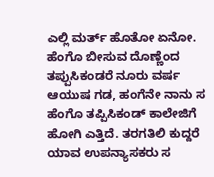ಎಲ್ಲಿ ಮರ್ತ್ ಹೊತೋ ಏನೋ. ಹೆಂಗೊ ಬೀಸುವ ದೊಣ್ಣೆಂದ ತಪ್ಪುಸಿಕಂಡರೆ ನೂರು ವರ್ಷ ಆಯುಷ ಗಡ, ಹಂಗೆನೇ ನಾನು ಸ ಹೆಂಗೊ ತಪ್ಪಿಸಿಕಂಡ್ ಕಾಲೇಜಿಗೆ ಹೋಗಿ ಎತ್ತಿದೆ. ತರಗತಿಲಿ ಕುದ್ದರೆ ಯಾವ ಉಪನ್ಯಾಸಕರು ಸ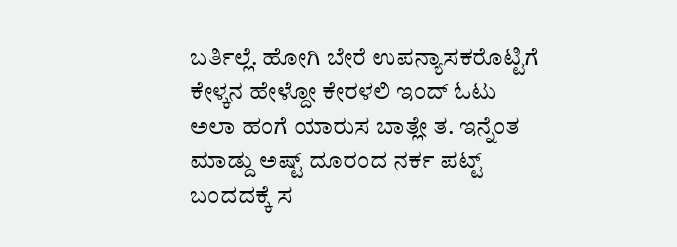ಬರ್ತಿಲ್ಲೆ. ಹೋಗಿ ಬೇರೆ ಉಪನ್ಯಾಸಕರೊಟ್ಟಿಗೆ ಕೇಳ್ಕನ ಹೇಳ್ದೋ ಕೇರಳಲಿ ಇಂದ್ ಓಟು ಅಲಾ ಹಂಗೆ ಯಾರುಸ ಬಾತ್ಲೇ ತ. ಇನ್ನೆಂತ ಮಾಡ್ದು ಅಷ್ಟ್ ದೂರಂದ ನರ್ಕ ಪಟ್ಟ್ ಬಂದದಕ್ಕೆ ಸ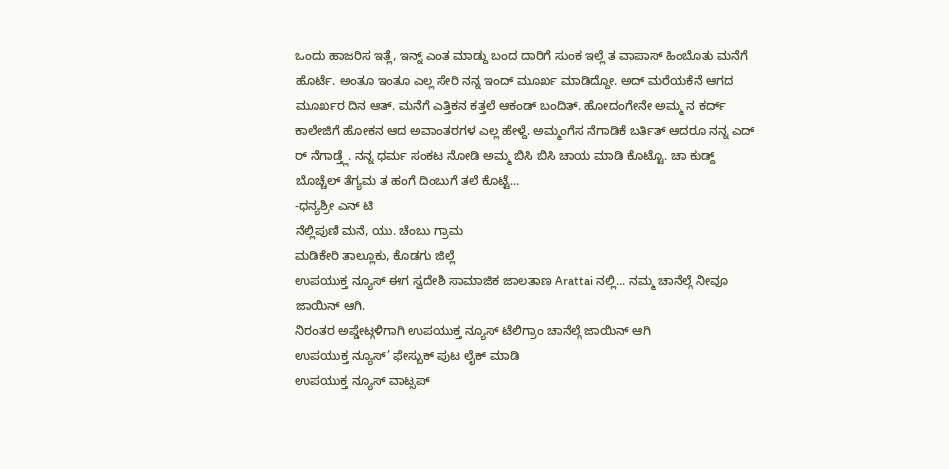ಒಂದು ಹಾಜರಿಸ ಇತ್ಲೆ, ಇನ್ನ್ ಎಂತ ಮಾಡ್ದು ಬಂದ ದಾರಿಗೆ ಸುಂಕ ಇಲ್ಲೆ ತ ವಾಪಾಸ್ ಹಿಂಬೊತು ಮನೆಗೆ ಹೊರ್ಟೆ. ಅಂತೂ ಇಂತೂ ಎಲ್ಲ ಸೇರಿ ನನ್ನ ಇಂದ್ ಮೂರ್ಖ ಮಾಡಿದ್ದೋ. ಅದ್ ಮರೆಯಕೆನೆ ಆಗದ ಮೂರ್ಖರ ದಿನ ಆತ್. ಮನೆಗೆ ಎತ್ತಿಕನ ಕತ್ತಲೆ ಆಕಂಡ್ ಬಂದಿತ್. ಹೋದಂಗೇನೇ ಅಮ್ಮ ನ ಕರ್ದ್ ಕಾಲೇಜಿಗೆ ಹೋಕನ ಆದ ಅವಾಂತರಗಳ ಎಲ್ಲ ಹೇಳ್ದೆ. ಅಮ್ಮಂಗೆಸ ನೆಗಾಡಿಕೆ ಬರ್ತಿತ್ ಆದರೂ ನನ್ನ ಎದ್ ರ್ ನೆಗಾಡ್ತ್ಲೆ. ನನ್ನ ಧರ್ಮ ಸಂಕಟ ನೋಡಿ ಅಮ್ಮ ಬಿಸಿ ಬಿಸಿ ಚಾಯ ಮಾಡಿ ಕೊಟ್ಟೊ. ಚಾ ಕುಡ್ದ್ ಬೊಚ್ಚೆಲ್ ತೆಗ್ಯಮ ತ ಹಂಗೆ ದಿಂಬುಗೆ ತಲೆ ಕೊಟ್ಟೆ...
-ಧನ್ಯಶ್ರೀ ಎನ್ ಟಿ
ನೆಲ್ಲಿಪುಣಿ ಮನೆ, ಯು. ಚೆಂಬು ಗ್ರಾಮ
ಮಡಿಕೇರಿ ತಾಲ್ಲೂಕು, ಕೊಡಗು ಜಿಲ್ಲೆ
ಉಪಯುಕ್ತ ನ್ಯೂಸ್ ಈಗ ಸ್ವದೇಶಿ ಸಾಮಾಜಿಕ ಜಾಲತಾಣ Arattai ನಲ್ಲಿ... ನಮ್ಮ ಚಾನೆಲ್ಗೆ ನೀವೂ ಜಾಯಿನ್ ಆಗಿ.
ನಿರಂತರ ಅಪ್ಡೇಟ್ಗಳಿಗಾಗಿ ಉಪಯುಕ್ತ ನ್ಯೂಸ್ ಟೆಲಿಗ್ರಾಂ ಚಾನೆಲ್ಗೆ ಜಾಯಿನ್ ಆಗಿ
ಉಪಯುಕ್ತ ನ್ಯೂಸ್’ ಫೇಸ್ಬುಕ್ ಪುಟ ಲೈಕ್ ಮಾಡಿ
ಉಪಯುಕ್ತ ನ್ಯೂಸ್ ವಾಟ್ಸಪ್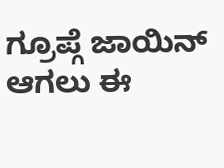ಗ್ರೂಪ್ಗೆ ಜಾಯಿನ್ ಆಗಲು ಈ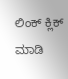ಲಿಂಕ್ ಕ್ಲಿಕ್ ಮಾಡಿ